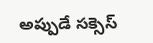అప్పుడే సక్సెస్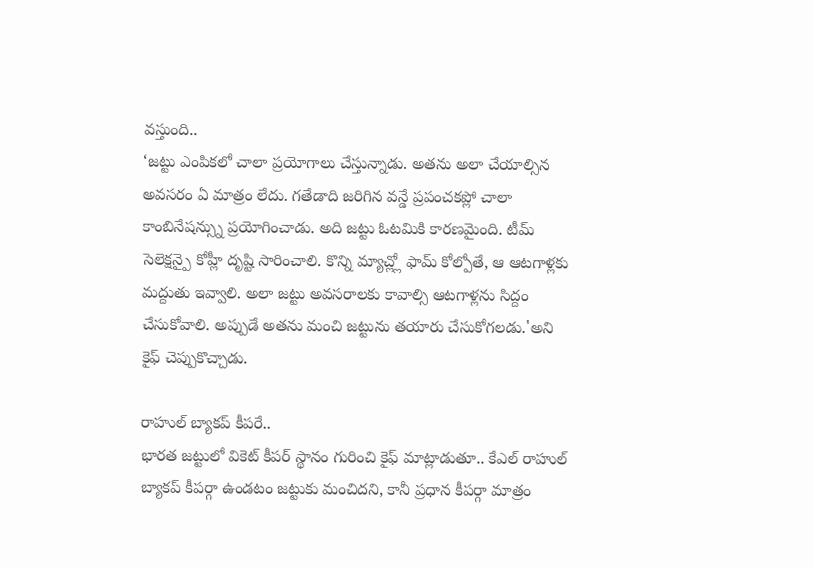వస్తుంది..
‘జట్టు ఎంపికలో చాలా ప్రయోగాలు చేస్తున్నాడు. అతను అలా చేయాల్సిన అవసరం ఏ మాత్రం లేదు. గతేడాది జరిగిన వన్డే ప్రపంచకప్లో చాలా కాంబినేషన్స్ను ప్రయోగించాడు. అది జట్టు ఓటమికి కారణమైంది. టీమ్ సెలెక్షన్పై కోహ్లీ దృష్టి సారించాలి. కొన్ని మ్యాచ్ల్లో ఫామ్ కోల్పోతే, ఆ ఆటగాళ్లకు మద్దుతు ఇవ్వాలి. అలా జట్టు అవసరాలకు కావాల్సి ఆటగాళ్లను సిద్దం చేసుకోవాలి. అప్పుడే అతను మంచి జట్టును తయారు చేసుకోగలడు.'అని కైఫ్ చెప్పుకొచ్చాడు.

రాహుల్ బ్యాకప్ కీపరే..
భారత జట్టులో వికెట్ కీపర్ స్థానం గురించి కైఫ్ మాట్లాడుతూ.. కేఎల్ రాహుల్ బ్యాకప్ కీపర్గా ఉండటం జట్టుకు మంచిదని, కానీ ప్రధాన కీపర్గా మాత్రం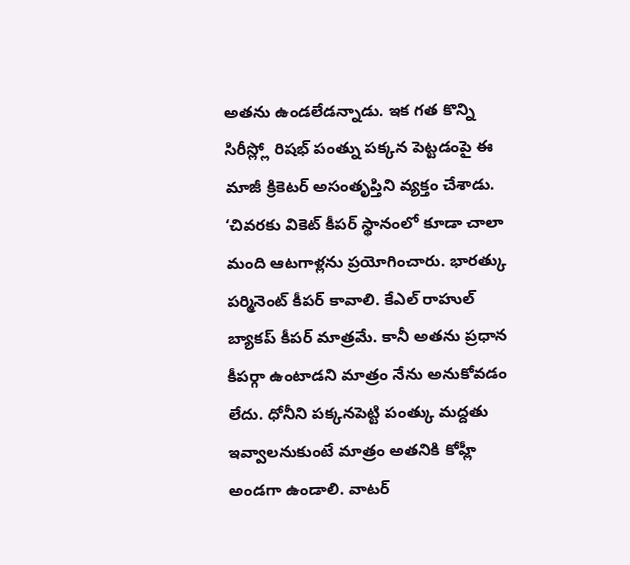అతను ఉండలేడన్నాడు. ఇక గత కొన్ని సిరీస్ల్లో రిషభ్ పంత్ను పక్కన పెట్టడంపై ఈ మాజీ క్రికెటర్ అసంతృప్తిని వ్యక్తం చేశాడు.
‘చివరకు వికెట్ కీపర్ స్థానంలో కూడా చాలా మంది ఆటగాళ్లను ప్రయోగించారు. భారత్కు పర్మినెంట్ కీపర్ కావాలి. కేఎల్ రాహుల్ బ్యాకప్ కీపర్ మాత్రమే. కానీ అతను ప్రధాన కీపర్గా ఉంటాడని మాత్రం నేను అనుకోవడం లేదు. ధోనీని పక్కనపెట్టి పంత్కు మద్దతు ఇవ్వాలనుకుంటే మాత్రం అతనికి కోహ్లీ అండగా ఉండాలి. వాటర్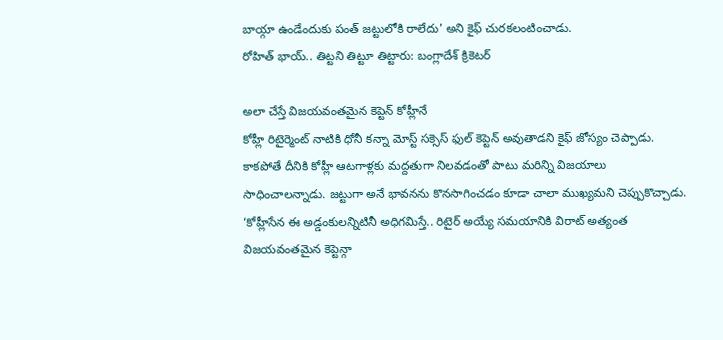బాయ్గా ఉండేందుకు పంత్ జట్టులోకి రాలేదు' అని కైఫ్ చురకలంటించాడు.
రోహిత్ భాయ్.. తిట్టని తిట్టూ తిట్టారు: బంగ్లాదేశ్ క్రికెటర్

అలా చేస్తే విజయవంతమైన కెప్టెన్ కోహ్లీనే
కోహ్లీ రిటైర్మెంట్ నాటికి ధోనీ కన్నా మోస్ట్ సక్సెస్ ఫుల్ కెప్టెన్ అవుతాడని కైఫ్ జోస్యం చెప్పాడు. కాకపోతే దీనికి కోహ్లీ ఆటగాళ్లకు మద్దతుగా నిలవడంతో పాటు మరిన్ని విజయాలు సాధించాలన్నాడు. జట్టుగా అనే భావనను కొనసాగించడం కూడా చాలా ముఖ్యమని చెప్పుకొచ్చాడు.
‘కోహ్లీసేన ఈ అడ్డంకులన్నిటినీ అధిగమిస్తే.. రిటైర్ అయ్యే సమయానికి విరాట్ అత్యంత విజయవంతమైన కెప్టెన్గా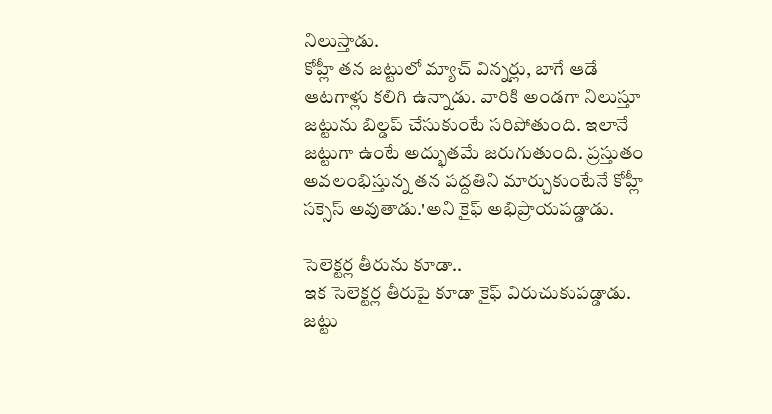నిలుస్తాడు.
కోహ్లీ తన జట్టులో మ్యాచ్ విన్నర్లు, బాగే ఆడే ఆటగాళ్లు కలిగి ఉన్నాడు. వారికి అండగా నిలుస్తూ జట్టును బిల్డప్ చేసుకుంటే సరిపోతుంది. ఇలానే జట్టుగా ఉంటే అద్భుతమే జరుగుతుంది. ప్రస్తుతం అవలంభిస్తున్న తన పద్దతిని మార్చుకుంటేనే కోహ్లీ సక్సెస్ అవుతాడు.'అని కైఫ్ అభిప్రాయపడ్డాడు.

సెలెక్టర్ల తీరును కూడా..
ఇక సెలెక్టర్ల తీరుపై కూడా కైఫ్ విరుచుకుపడ్డాడు. జట్టు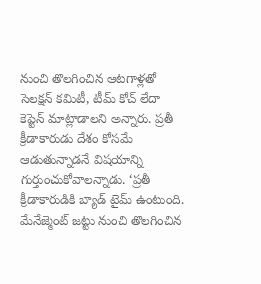నుంచి తొలగించిన ఆటగాళ్లతో సెలక్షన్ కమిటీ, టీమ్ కోచ్ లేదా కెప్టెన్ మాట్లాడాలని అన్నారు. ప్రతీ క్రీడాకారుడు దేశం కోసమే ఆడుతున్నాడనే విషయాన్ని గుర్తుంచుకోవాలన్నాడు. ‘ప్రతీ క్రీడాకారుడికి బ్యాడ్ టైమ్ ఉంటుంది. మేనేజ్మెంట్ జట్టు నుంచి తొలగించిన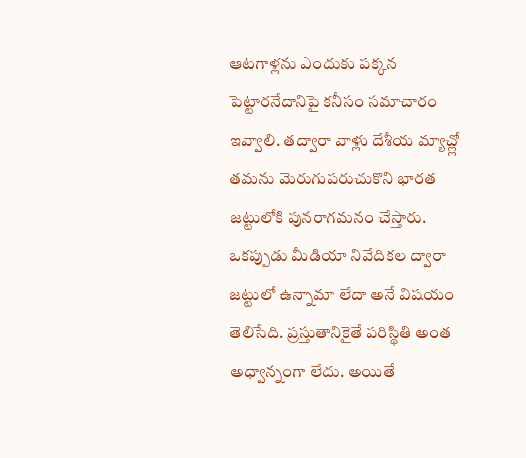ఆటగాళ్లను ఎందుకు పక్కన పెట్టారనేదానిపై కనీసం సమాచారం ఇవ్వాలి. తద్వారా వాళ్లు దేశీయ మ్యాచ్ల్లో తమను మెరుగుపరుచుకొని భారత జట్టులోకి పునరాగమనం చేస్తారు. ఒకప్పుడు మీడియా నివేదికల ద్వారా జట్టులో ఉన్నామా లేదా అనే విషయం తెలిసేది. ప్రస్తుతానికైతే పరిస్థితి అంత అధ్వాన్నంగా లేదు. అయితే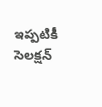ఇప్పటికీ సెలక్షన్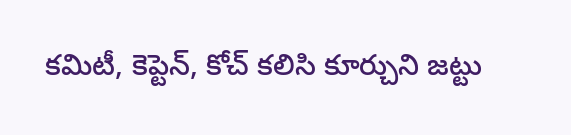కమిటీ, కెప్టెన్, కోచ్ కలిసి కూర్చుని జట్టు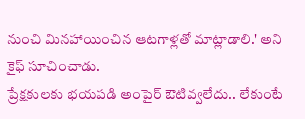నుంచి మినహాయించిన ఆటగాళ్లతో మాట్లాడాలి.' అని కైఫ్ సూచించాడు.
ప్రేక్షకులకు భయపడి అంపైర్ ఔటివ్వలేదు.. లేకుంటే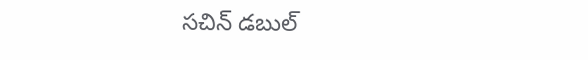సచిన్ డబుల్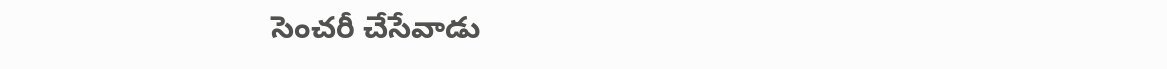సెంచరీ చేసేవాడు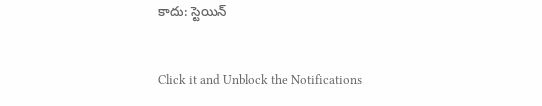కాదు: స్టెయిన్


Click it and Unblock the Notifications